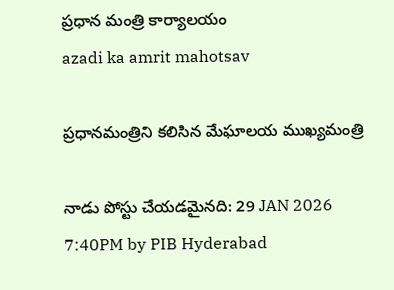ప్రధాన మంత్రి కార్యాలయం
azadi ka amrit mahotsav

ప్రధానమంత్రిని కలిసిన మేఘాలయ ముఖ్యమంత్రి

నాడు పోస్టు చేయడమైనది: 29 JAN 2026 7:40PM by PIB Hyderabad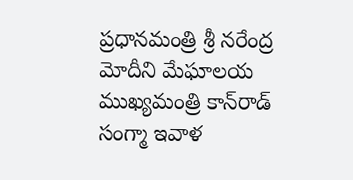ప్రధానమంత్రి శ్రీ నరేంద్ర మోదీని మేఘాలయ ముఖ్యమంత్రి కాన్‌రాడ్ సంగ్మా ఇవాళ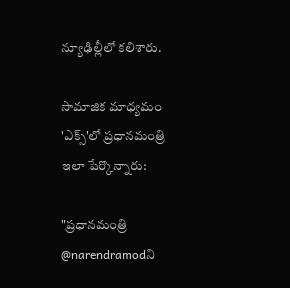న్యూఢిల్లీలో కలిశారు.

సామాజిక మాధ్యమం 'ఎక్స్'లో ప్రధానమంత్రి ఇలా పేర్కొన్నారు:

"ప్రధానమంత్రి @narendramodని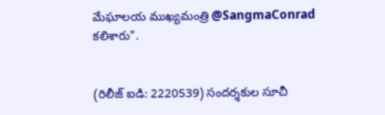మేఘాలయ ముఖ్యమంత్రి @SangmaConrad కలిశారు".


(రిలీజ్ ఐడి: 2220539) సందర్శకుల సూచీ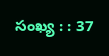సంఖ్య : : 37